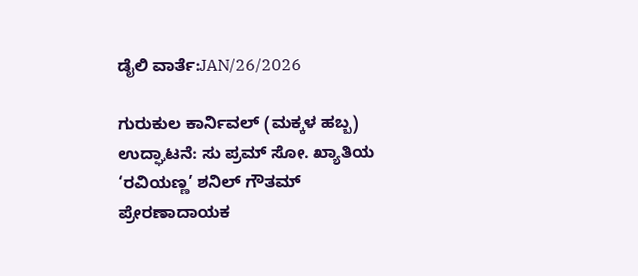ಡೈಲಿ ವಾರ್ತೆ:JAN/26/2026

ಗುರುಕುಲ ಕಾರ್ನಿವಲ್ (ಮಕ್ಕಳ ಹಬ್ಬ) ಉದ್ಘಾಟನೆ: ಸು ಪ್ರಮ್ ಸೋ. ಖ್ಯಾತಿಯ
‘ರವಿಯಣ್ಣ’ ಶನಿಲ್ ಗೌತಮ್ ಪ್ರೇರಣಾದಾಯಕ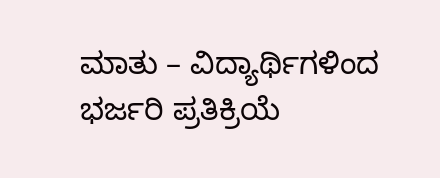ಮಾತು – ವಿದ್ಯಾರ್ಥಿಗಳಿಂದ ಭರ್ಜರಿ ಪ್ರತಿಕ್ರಿಯೆ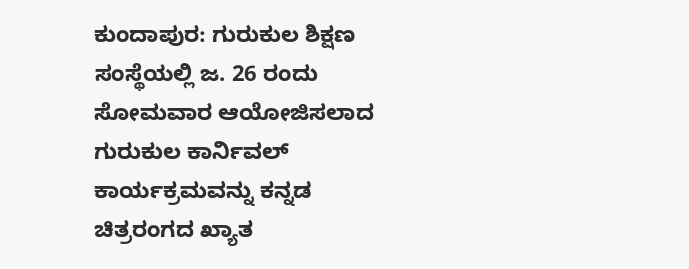ಕುಂದಾಪುರ: ಗುರುಕುಲ ಶಿಕ್ಷಣ ಸಂಸ್ಥೆಯಲ್ಲಿ ಜ. 26 ರಂದು ಸೋಮವಾರ ಆಯೋಜಿಸಲಾದ ಗುರುಕುಲ ಕಾರ್ನಿವಲ್ ಕಾರ್ಯಕ್ರಮವನ್ನು ಕನ್ನಡ ಚಿತ್ರರಂಗದ ಖ್ಯಾತ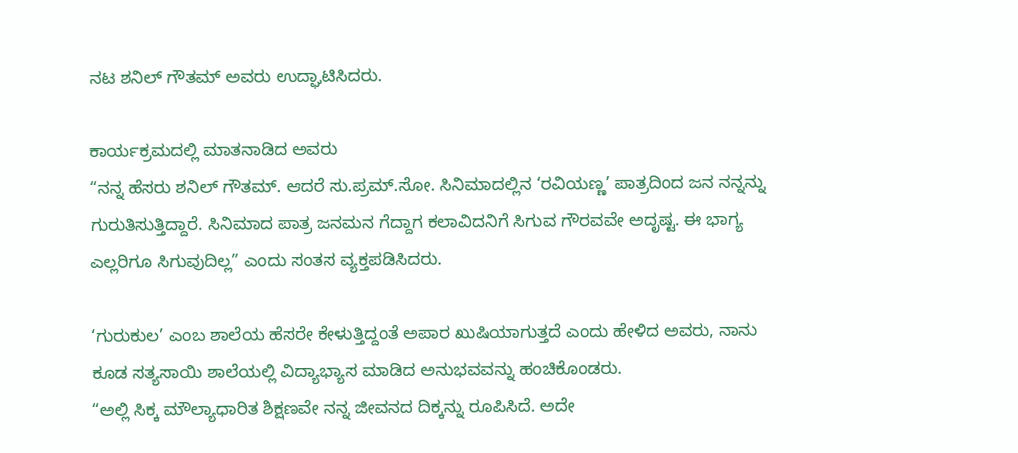ನಟ ಶನಿಲ್ ಗೌತಮ್ ಅವರು ಉದ್ಘಾಟಿಸಿದರು.

ಕಾರ್ಯಕ್ರಮದಲ್ಲಿ ಮಾತನಾಡಿದ ಅವರು
“ನನ್ನ ಹೆಸರು ಶನಿಲ್ ಗೌತಮ್. ಆದರೆ ಸು.ಪ್ರಮ್.ಸೋ. ಸಿನಿಮಾದಲ್ಲಿನ ‘ರವಿಯಣ್ಣ’ ಪಾತ್ರದಿಂದ ಜನ ನನ್ನನ್ನು ಗುರುತಿಸುತ್ತಿದ್ದಾರೆ. ಸಿನಿಮಾದ ಪಾತ್ರ ಜನಮನ ಗೆದ್ದಾಗ ಕಲಾವಿದನಿಗೆ ಸಿಗುವ ಗೌರವವೇ ಅದೃಷ್ಟ. ಈ ಭಾಗ್ಯ ಎಲ್ಲರಿಗೂ ಸಿಗುವುದಿಲ್ಲ” ಎಂದು ಸಂತಸ ವ್ಯಕ್ತಪಡಿಸಿದರು.

‘ಗುರುಕುಲ’ ಎಂಬ ಶಾಲೆಯ ಹೆಸರೇ ಕೇಳುತ್ತಿದ್ದಂತೆ ಅಪಾರ ಖುಷಿಯಾಗುತ್ತದೆ ಎಂದು ಹೇಳಿದ ಅವರು, ನಾನು ಕೂಡ ಸತ್ಯಸಾಯಿ ಶಾಲೆಯಲ್ಲಿ ವಿದ್ಯಾಭ್ಯಾಸ ಮಾಡಿದ ಅನುಭವವನ್ನು ಹಂಚಿಕೊಂಡರು.
“ಅಲ್ಲಿ ಸಿಕ್ಕ ಮೌಲ್ಯಾಧಾರಿತ ಶಿಕ್ಷಣವೇ ನನ್ನ ಜೀವನದ ದಿಕ್ಕನ್ನು ರೂಪಿಸಿದೆ. ಅದೇ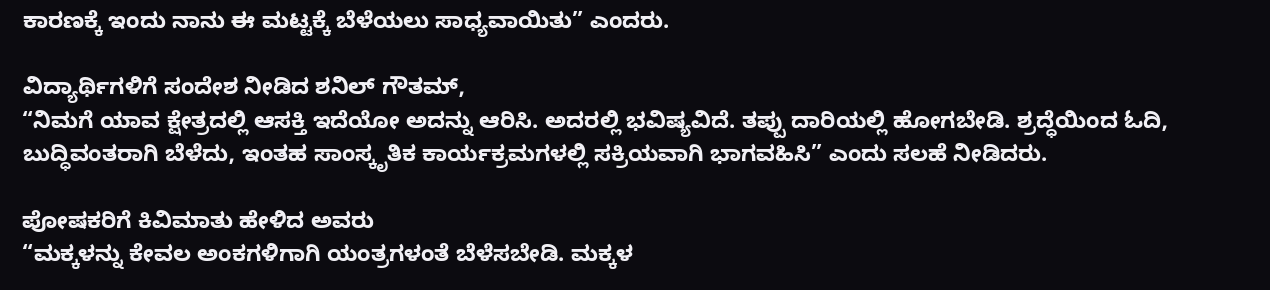ಕಾರಣಕ್ಕೆ ಇಂದು ನಾನು ಈ ಮಟ್ಟಕ್ಕೆ ಬೆಳೆಯಲು ಸಾಧ್ಯವಾಯಿತು” ಎಂದರು.

ವಿದ್ಯಾರ್ಥಿಗಳಿಗೆ ಸಂದೇಶ ನೀಡಿದ ಶನಿಲ್ ಗೌತಮ್,
“ನಿಮಗೆ ಯಾವ ಕ್ಷೇತ್ರದಲ್ಲಿ ಆಸಕ್ತಿ ಇದೆಯೋ ಅದನ್ನು ಆರಿಸಿ. ಅದರಲ್ಲಿ ಭವಿಷ್ಯವಿದೆ. ತಪ್ಪು ದಾರಿಯಲ್ಲಿ ಹೋಗಬೇಡಿ. ಶ್ರದ್ಧೆಯಿಂದ ಓದಿ, ಬುದ್ಧಿವಂತರಾಗಿ ಬೆಳೆದು, ಇಂತಹ ಸಾಂಸ್ಕೃತಿಕ ಕಾರ್ಯಕ್ರಮಗಳಲ್ಲಿ ಸಕ್ರಿಯವಾಗಿ ಭಾಗವಹಿಸಿ” ಎಂದು ಸಲಹೆ ನೀಡಿದರು.

ಪೋಷಕರಿಗೆ ಕಿವಿಮಾತು ಹೇಳಿದ ಅವರು
“ಮಕ್ಕಳನ್ನು ಕೇವಲ ಅಂಕಗಳಿಗಾಗಿ ಯಂತ್ರಗಳಂತೆ ಬೆಳೆಸಬೇಡಿ. ಮಕ್ಕಳ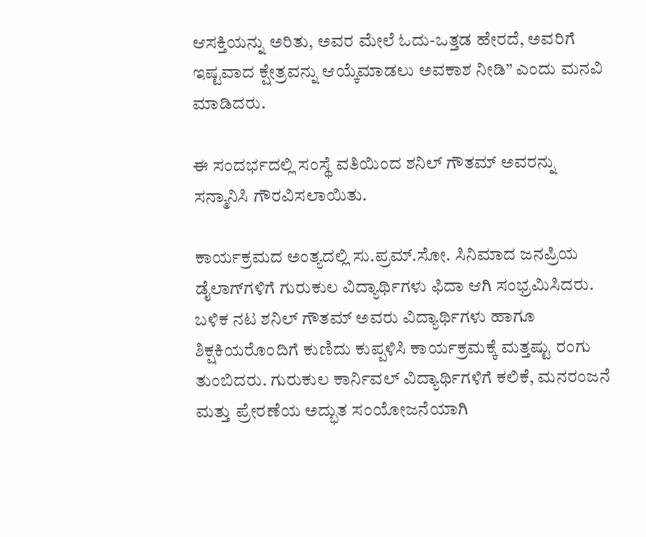ಆಸಕ್ತಿಯನ್ನು ಅರಿತು, ಅವರ ಮೇಲೆ ಓದು-ಒತ್ತಡ ಹೇರದೆ, ಅವರಿಗೆ ಇಷ್ಟವಾದ ಕ್ಷೇತ್ರವನ್ನು ಆಯ್ಕೆಮಾಡಲು ಅವಕಾಶ ನೀಡಿ” ಎಂದು ಮನವಿ ಮಾಡಿದರು.

ಈ ಸಂದರ್ಭದಲ್ಲಿ ಸಂಸ್ಥೆ ವತಿಯಿಂದ ಶನಿಲ್ ಗೌತಮ್ ಅವರನ್ನು ಸನ್ಮಾನಿಸಿ ಗೌರವಿಸಲಾಯಿತು.

ಕಾರ್ಯಕ್ರಮದ ಅಂತ್ಯದಲ್ಲಿ ಸು.ಪ್ರಮ್.ಸೋ. ಸಿನಿಮಾದ ಜನಪ್ರಿಯ ಡೈಲಾಗ್‌ಗಳಿಗೆ ಗುರುಕುಲ ವಿದ್ಯಾರ್ಥಿಗಳು ಫಿದಾ ಆಗಿ ಸಂಭ್ರಮಿಸಿದರು. ಬಳಿಕ ನಟ ಶನಿಲ್ ಗೌತಮ್ ಅವರು ವಿದ್ಯಾರ್ಥಿಗಳು ಹಾಗೂ ಶಿಕ್ಷಕಿಯರೊಂದಿಗೆ ಕುಣಿದು ಕುಪ್ಪಳಿಸಿ ಕಾರ್ಯಕ್ರಮಕ್ಕೆ ಮತ್ತಷ್ಟು ರಂಗು ತುಂಬಿದರು. ಗುರುಕುಲ ಕಾರ್ನಿವಲ್ ವಿದ್ಯಾರ್ಥಿಗಳಿಗೆ ಕಲಿಕೆ, ಮನರಂಜನೆ ಮತ್ತು ಪ್ರೇರಣೆಯ ಅದ್ಭುತ ಸಂಯೋಜನೆಯಾಗಿ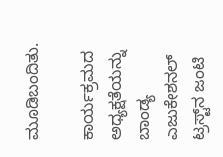ಮೂಡಿಬಂದಿತು.

ಕಾರ್ಯಕ್ರಮದ ಅಧ್ಯಕ್ಷತೆಯನ್ನು ಬಾಂಡ್ಯ ಎಜುಕೇಶನಲ್ ಟ್ರಸ್ಟ್‌ನ ಜಂಟಿ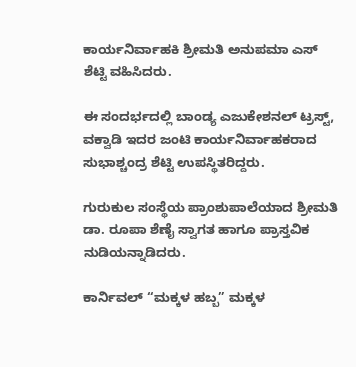ಕಾರ್ಯನಿರ್ವಾಹಕಿ ಶ್ರೀಮತಿ ಅನುಪಮಾ ಎಸ್ ಶೆಟ್ಟಿ ವಹಿಸಿದರು.

ಈ ಸಂದರ್ಭದಲ್ಲಿ ಬಾಂಡ್ಯ ಎಜುಕೇಶನಲ್ ಟ್ರಸ್ಟ್, ವಕ್ವಾಡಿ ಇದರ ಜಂಟಿ ಕಾರ್ಯನಿರ್ವಾಹಕರಾದ ಸುಭಾಶ್ಚಂದ್ರ ಶೆಟ್ಟಿ ಉಪಸ್ಥಿತರಿದ್ದರು.

ಗುರುಕುಲ ಸಂಸ್ಥೆಯ ಪ್ರಾಂಶುಪಾಲೆಯಾದ ಶ್ರೀಮತಿ ಡಾ. ರೂಪಾ ಶೆಣೈ ಸ್ವಾಗತ ಹಾಗೂ ಪ್ರಾಸ್ತವಿಕ ನುಡಿಯನ್ನಾಡಿದರು.

ಕಾರ್ನಿವಲ್ “ಮಕ್ಕಳ ಹಬ್ಬ” ಮಕ್ಕಳ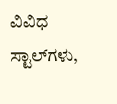ವಿವಿಧ ಸ್ಟಾಲ್‌ಗಳು,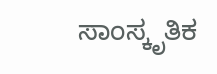ಸಾಂಸ್ಕೃತಿಕ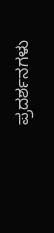ಪ್ರದರ್ಶನಗಳು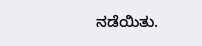ನಡೆಯಿತು.